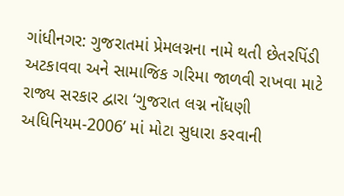ગાંધીનગર: ગુજરાતમાં પ્રેમલગ્નના નામે થતી છેતરપિંડી અટકાવવા અને સામાજિક ગરિમા જાળવી રાખવા માટે રાજ્ય સરકાર દ્વારા ‘ગુજરાત લગ્ન નોંધણી અધિનિયમ-2006’ માં મોટા સુધારા કરવાની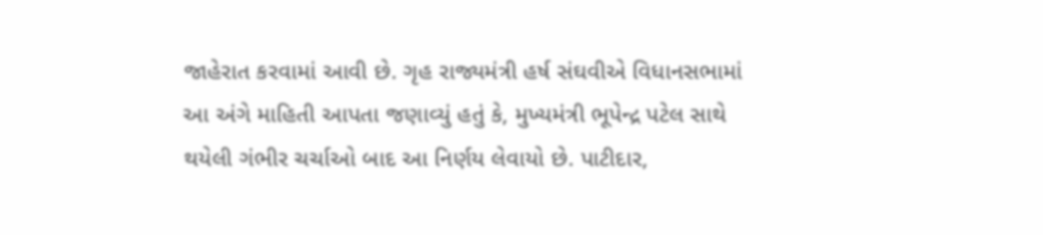જાહેરાત કરવામાં આવી છે. ગૃહ રાજ્યમંત્રી હર્ષ સંઘવીએ વિધાનસભામાં આ અંગે માહિતી આપતા જણાવ્યું હતું કે, મુખ્યમંત્રી ભૂપેન્દ્ર પટેલ સાથે થયેલી ગંભીર ચર્ચાઓ બાદ આ નિર્ણય લેવાયો છે. પાટીદાર,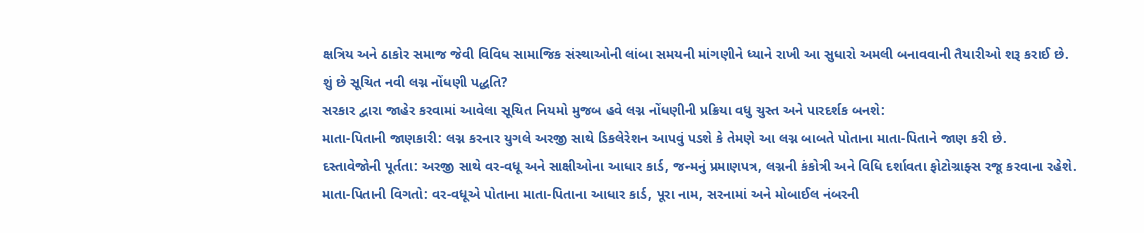ક્ષત્રિય અને ઠાકોર સમાજ જેવી વિવિધ સામાજિક સંસ્થાઓની લાંબા સમયની માંગણીને ધ્યાને રાખી આ સુધારો અમલી બનાવવાની તૈયારીઓ શરૂ કરાઈ છે.
શું છે સૂચિત નવી લગ્ન નોંધણી પદ્ધતિ?
સરકાર દ્વારા જાહેર કરવામાં આવેલા સૂચિત નિયમો મુજબ હવે લગ્ન નોંધણીની પ્રક્રિયા વધુ ચુસ્ત અને પારદર્શક બનશે:
માતા-પિતાની જાણકારી: લગ્ન કરનાર યુગલે અરજી સાથે ડિકલેરેશન આપવું પડશે કે તેમણે આ લગ્ન બાબતે પોતાના માતા-પિતાને જાણ કરી છે.
દસ્તાવેજોની પૂર્તતા: અરજી સાથે વર-વધૂ અને સાક્ષીઓના આધાર કાર્ડ, જન્મનું પ્રમાણપત્ર, લગ્નની કંકોત્રી અને વિધિ દર્શાવતા ફોટોગ્રાફ્સ રજૂ કરવાના રહેશે.
માતા-પિતાની વિગતો: વર-વધૂએ પોતાના માતા-પિતાના આધાર કાર્ડ, પૂરા નામ, સરનામાં અને મોબાઈલ નંબરની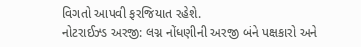વિગતો આપવી ફરજિયાત રહેશે.
નોટરાઈઝ્ડ અરજી: લગ્ન નોંધણીની અરજી બંને પક્ષકારો અને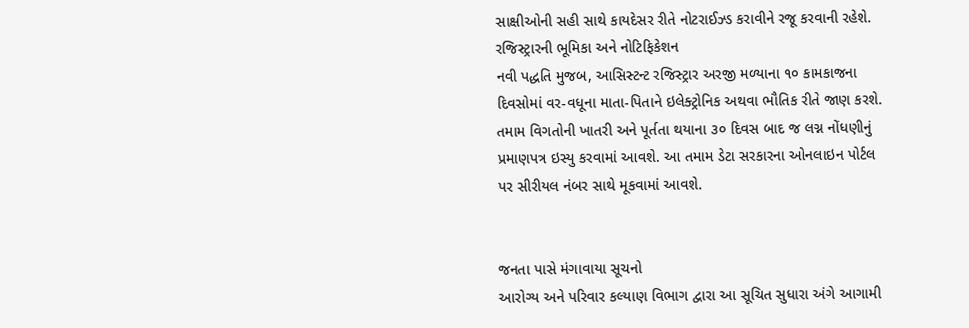સાક્ષીઓની સહી સાથે કાયદેસર રીતે નોટરાઈઝ્ડ કરાવીને રજૂ કરવાની રહેશે.
રજિસ્ટ્રારની ભૂમિકા અને નોટિફિકેશન
નવી પદ્ધતિ મુજબ, આસિસ્ટન્ટ રજિસ્ટ્રાર અરજી મળ્યાના ૧૦ કામકાજના દિવસોમાં વર-વધૂના માતા-પિતાને ઇલેક્ટ્રોનિક અથવા ભૌતિક રીતે જાણ કરશે. તમામ વિગતોની ખાતરી અને પૂર્તતા થયાના ૩૦ દિવસ બાદ જ લગ્ન નોંધણીનું પ્રમાણપત્ર ઇસ્યુ કરવામાં આવશે. આ તમામ ડેટા સરકારના ઓનલાઇન પોર્ટલ પર સીરીયલ નંબર સાથે મૂકવામાં આવશે.


જનતા પાસે મંગાવાયા સૂચનો
આરોગ્ય અને પરિવાર કલ્યાણ વિભાગ દ્વારા આ સૂચિત સુધારા અંગે આગામી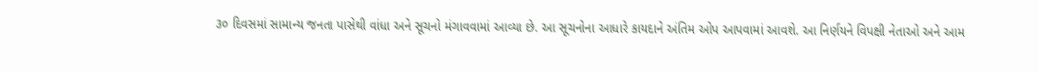૩૦ દિવસમાં સામાન્ય જનતા પાસેથી વાંધા અને સૂચનો મંગાવવામાં આવ્યા છે. આ સૂચનોના આધારે કાયદાને અંતિમ ઓપ આપવામાં આવશે. આ નિર્ણયને વિપક્ષી નેતાઓ અને આમ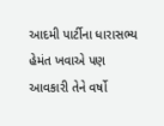આદમી પાર્ટીના ધારાસભ્ય હેમંત ખવાએ પણ આવકારી તેને વર્ષો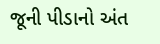જૂની પીડાનો અંત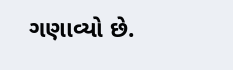ગણાવ્યો છે.